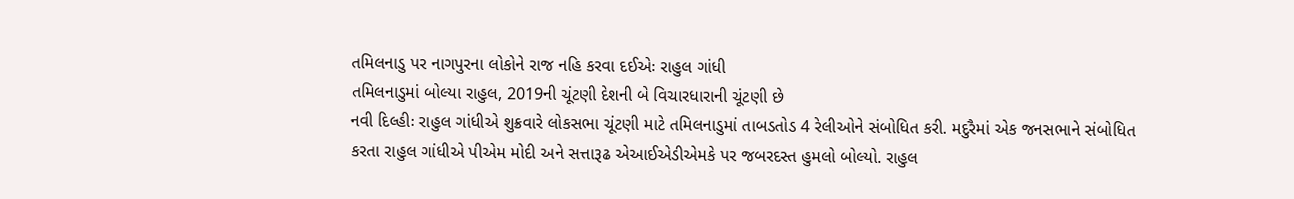તમિલનાડુ પર નાગપુરના લોકોને રાજ નહિ કરવા દઈએઃ રાહુલ ગાંધી
તમિલનાડુમાં બોલ્યા રાહુલ, 2019ની ચૂંટણી દેશની બે વિચારધારાની ચૂંટણી છે
નવી દિલ્હીઃ રાહુલ ગાંધીએ શુક્રવારે લોકસભા ચૂંટણી માટે તમિલનાડુમાં તાબડતોડ 4 રેલીઓને સંબોધિત કરી. મદુરૈમાં એક જનસભાને સંબોધિત કરતા રાહુલ ગાંધીએ પીએમ મોદી અને સત્તારૂઢ એઆઈએડીએમકે પર જબરદસ્ત હુમલો બોલ્યો. રાહુલ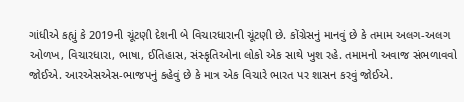ગાંધીએ કહ્યું કે 2019ની ચૂંટણી દેશની બે વિચારધારાની ચૂંટણી છે. કોંગ્રેસનું માનવું છે કે તમામ અલગ-અલગ ઓળખ, વિચારધારા, ભાષા, ઈતિહાસ, સંસ્કૃતિઓના લોકો એક સાથે ખુશ રહે. તમામનો અવાજ સંભળાવવો જોઈએ. આરએસએસ-ભાજપનું કહેવું છે કે માત્ર એક વિચારે ભારત પર શાસન કરવું જોઈએ.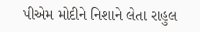પીએમ મોદીને નિશાને લેતા રાહુલ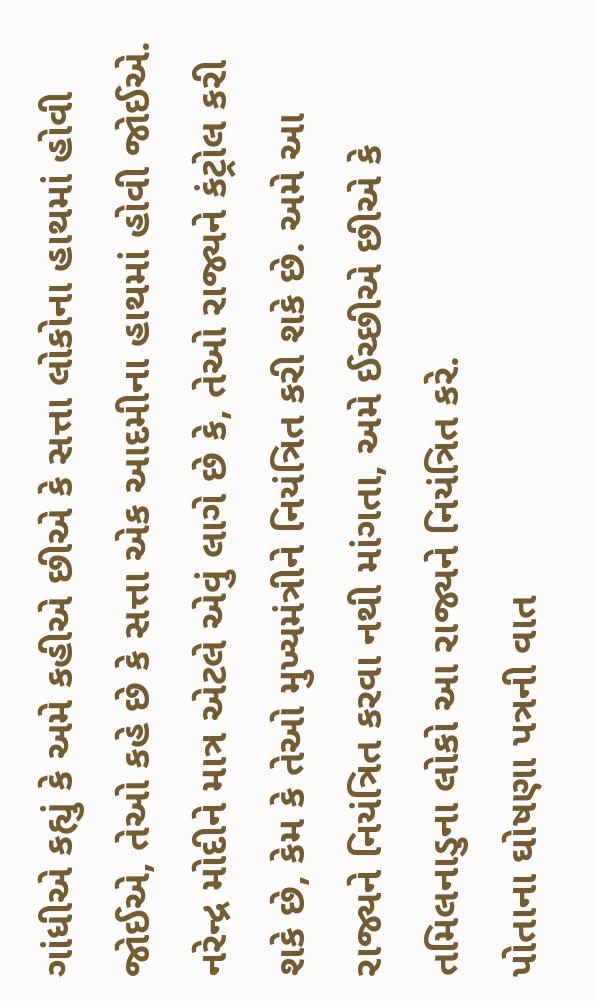ગાંધીએ કહ્યું કે અમે કહીએ છીએ કે સત્તા લોકોના હાથમાં હોવી જોઈએ, તેઓ કહે છે કે સત્તા એક આદમીના હાથમાં હોવી જોઈએ. નરેન્દ્ર મોદીને માત્ર એટલે એવું લાગે છે કે, તેઓ રાજ્યને કંટ્રોલ કરી શકે છે, કેમ કે તેઓ મુખ્યમંત્રીને નિયંત્રિત કરી શકે છે. અમે આ રાજ્યને નિયંત્રિત કરવા નથી માંગતા, અમે ઈચ્છીએ છીએ કે તમિલનાડુના લોકો આ રાજ્યને નિયંત્રિત કરે.
પોતાના ઘોષણા પત્રની વાત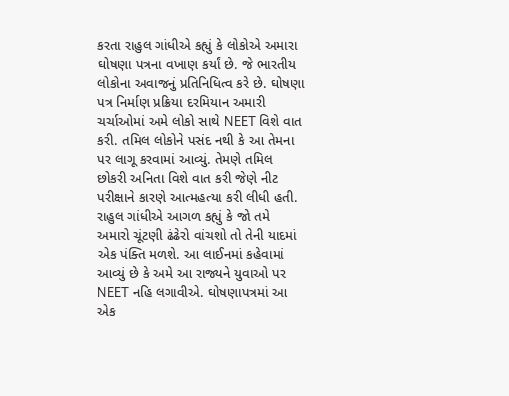કરતા રાહુલ ગાંધીએ કહ્યું કે લોકોએ અમારા ઘોષણા પત્રના વખાણ કર્યાં છે. જે ભારતીય લોકોના અવાજનું પ્રતિનિધિત્વ કરે છે. ઘોષણા પત્ર નિર્માણ પ્રક્રિયા દરમિયાન અમારી ચર્ચાઓમાં અમે લોકો સાથે NEET વિશે વાત કરી. તમિલ લોકોને પસંદ નથી કે આ તેમના પર લાગૂ કરવામાં આવ્યું. તેમણે તમિલ છોકરી અનિતા વિશે વાત કરી જેણે નીટ પરીક્ષાને કારણે આત્મહત્યા કરી લીધી હતી.
રાહુલ ગાંધીએ આગળ કહ્યું કે જો તમે અમારો ચૂંટણી ઢંઢેરો વાંચશો તો તેની યાદમાં એક પંક્તિ મળશે. આ લાઈનમાં કહેવામાં આવ્યું છે કે અમે આ રાજ્યને યુવાઓ પર NEET નહિ લગાવીએ. ઘોષણાપત્રમાં આ એક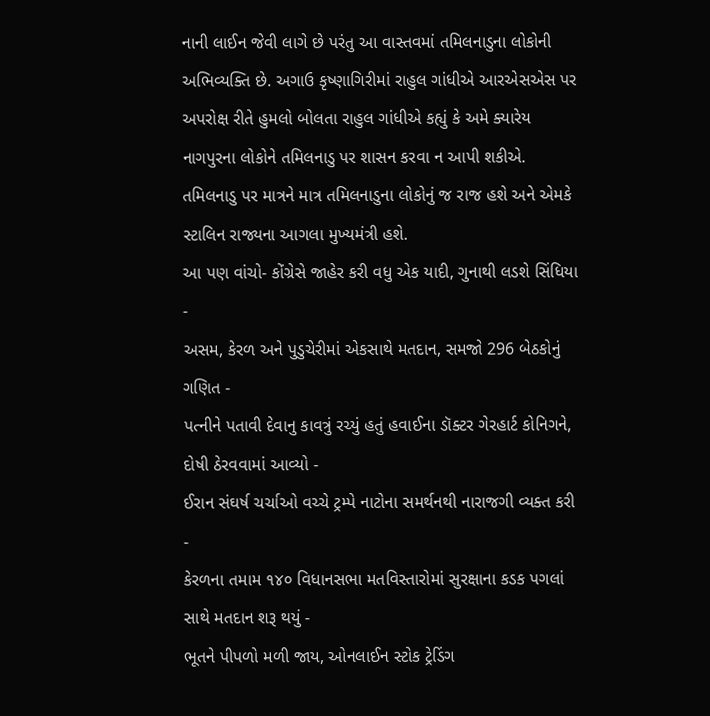નાની લાઈન જેવી લાગે છે પરંતુ આ વાસ્તવમાં તમિલનાડુના લોકોની અભિવ્યક્તિ છે. અગાઉ કૃષ્ણાગિરીમાં રાહુલ ગાંધીએ આરએસએસ પર અપરોક્ષ રીતે હુમલો બોલતા રાહુલ ગાંધીએ કહ્યું કે અમે ક્યારેય નાગપુરના લોકોને તમિલનાડુ પર શાસન કરવા ન આપી શકીએ. તમિલનાડુ પર માત્રને માત્ર તમિલનાડુના લોકોનું જ રાજ હશે અને એમકે સ્ટાલિન રાજ્યના આગલા મુખ્યમંત્રી હશે.
આ પણ વાંચો- કોંગ્રેસે જાહેર કરી વધુ એક યાદી, ગુનાથી લડશે સિંધિયા
-
અસમ, કેરળ અને પુડુચેરીમાં એકસાથે મતદાન, સમજો 296 બેઠકોનું ગણિત -
પત્નીને પતાવી દેવાનુ કાવત્રું રચ્યું હતું હવાઈના ડૉક્ટર ગેરહાર્ટ કોનિગને, દોષી ઠેરવવામાં આવ્યો -
ઈરાન સંઘર્ષ ચર્ચાઓ વચ્ચે ટ્રમ્પે નાટોના સમર્થનથી નારાજગી વ્યક્ત કરી -
કેરળના તમામ ૧૪૦ વિધાનસભા મતવિસ્તારોમાં સુરક્ષાના કડક પગલાં સાથે મતદાન શરૂ થયું -
ભૂતને પીપળો મળી જાય, ઓનલાઈન સ્ટોક ટ્રેડિંગ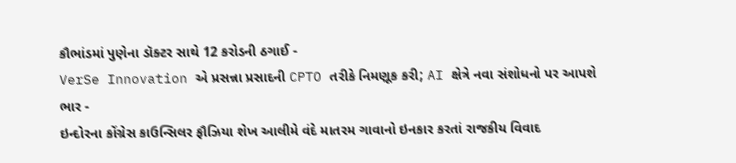કૌભાંડમાં પુણેના ડૉક્ટર સાથે 12 કરોડની ઠગાઈ -
VerSe Innovation એ પ્રસન્ના પ્રસાદની CPTO તરીકે નિમણૂક કરી; AI ક્ષેત્રે નવા સંશોધનો પર આપશે ભાર -
ઇન્દોરના કોંગ્રેસ કાઉન્સિલર ફૌઝિયા શેખ આલીમે વંદે માતરમ ગાવાનો ઇનકાર કરતાં રાજકીય વિવાદ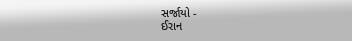સર્જાયો -
ઈરાન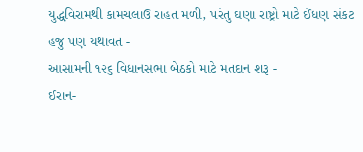યુદ્ધવિરામથી કામચલાઉ રાહત મળી, પરંતુ ઘણા રાષ્ટ્રો માટે ઈંધણ સંકટ હજુ પણ યથાવત -
આસામની ૧૨૬ વિધાનસભા બેઠકો માટે મતદાન શરૂ -
ઈરાન-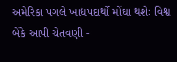અમેરિકા પગલે ખાદ્યપદાર્થો મોંઘા થશેઃ વિશ્વ બેંકે આપી ચેતવણી -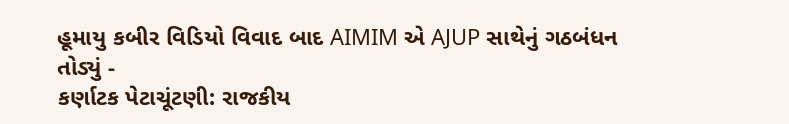હૂમાયુ કબીર વિડિયો વિવાદ બાદ AIMIM એ AJUP સાથેનું ગઠબંધન તોડ્યું -
કર્ણાટક પેટાચૂંટણી: રાજકીય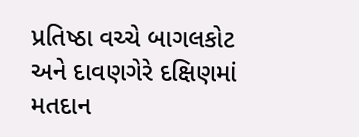પ્રતિષ્ઠા વચ્ચે બાગલકોટ અને દાવણગેરે દક્ષિણમાં મતદાન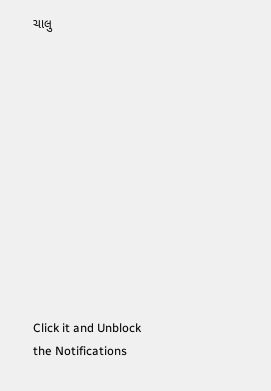ચાલુ












Click it and Unblock the Notifications